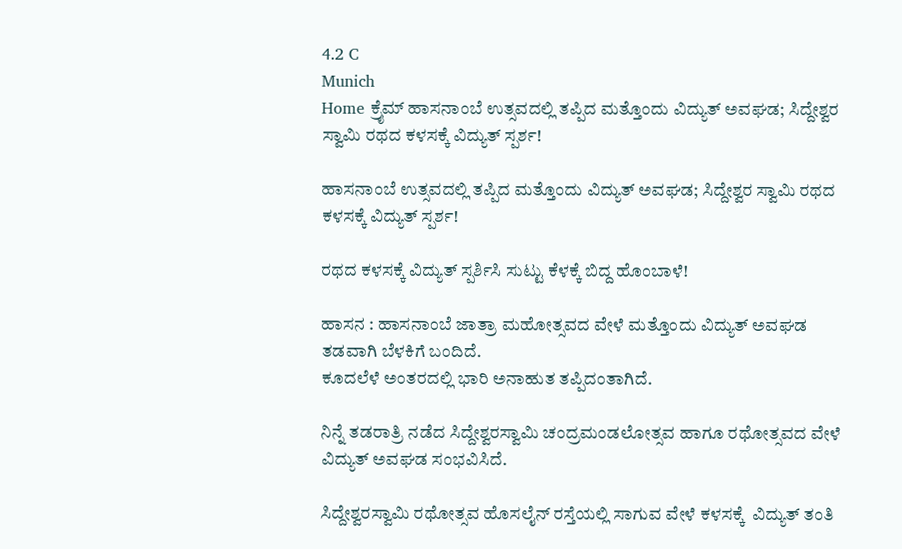4.2 C
Munich
Home ಕ್ರೈಮ್‌ ಹಾಸನಾಂಬೆ ಉತ್ಸವದಲ್ಲಿ ತಪ್ಪಿದ ಮತ್ತೊಂದು ವಿದ್ಯುತ್ ಅವಘಡ; ಸಿದ್ದೇಶ್ವರ ಸ್ವಾಮಿ ರಥದ ಕಳಸಕ್ಕೆ ವಿದ್ಯುತ್ ಸ್ಪರ್ಶ!

ಹಾಸನಾಂಬೆ ಉತ್ಸವದಲ್ಲಿ ತಪ್ಪಿದ ಮತ್ತೊಂದು ವಿದ್ಯುತ್ ಅವಘಡ; ಸಿದ್ದೇಶ್ವರ ಸ್ವಾಮಿ ರಥದ ಕಳಸಕ್ಕೆ ವಿದ್ಯುತ್ ಸ್ಪರ್ಶ!

ರಥದ ಕಳಸಕ್ಕೆ ವಿದ್ಯುತ್ ಸ್ಪರ್ಶಿಸಿ ಸುಟ್ಟು ಕೆಳಕ್ಕೆ ಬಿದ್ದ ಹೊಂಬಾಳೆ!

ಹಾಸನ : ಹಾಸನಾಂಬೆ ಜಾತ್ರಾ ಮಹೋತ್ಸವದ ವೇಳೆ ಮತ್ತೊಂದು ವಿದ್ಯುತ್ ಅವಘಡ  ತಡವಾಗಿ ಬೆಳಕಿಗೆ ಬಂದಿದೆ.
ಕೂದಲೆಳೆ ಅಂತರದಲ್ಲಿ ಭಾರಿ ಅನಾಹುತ ತಪ್ಪಿದಂತಾಗಿದೆ.

ನಿನ್ನೆ ತಡರಾತ್ರಿ ನಡೆದ ಸಿದ್ದೇಶ್ವರಸ್ವಾಮಿ ಚಂದ್ರಮಂಡಲೋತ್ಸವ ಹಾಗೂ ರಥೋತ್ಸವದ ವೇಳೆ ವಿದ್ಯುತ್ ಅವಘಡ ಸಂಭವಿಸಿದೆ.

ಸಿದ್ದೇಶ್ವರಸ್ವಾಮಿ ರಥೋತ್ಸವ ಹೊಸಲೈನ್ ರಸ್ತೆಯಲ್ಲಿ ಸಾಗುವ ವೇಳೆ ಕಳಸಕ್ಕೆ  ವಿದ್ಯುತ್ ತಂತಿ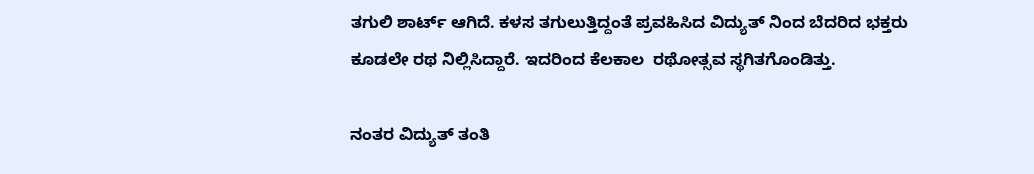ತಗುಲಿ ಶಾರ್ಟ್ ಆಗಿದೆ. ಕಳಸ ತಗುಲುತ್ತಿದ್ದಂತೆ ಪ್ರವಹಿಸಿದ ವಿದ್ಯುತ್ ನಿಂದ ಬೆದರಿದ ಭಕ್ತರು
ಕೂಡಲೇ ರಥ ನಿಲ್ಲಿಸಿದ್ದಾರೆ. ಇದರಿಂದ ಕೆಲಕಾಲ  ರಥೋತ್ಸವ ಸ್ಥಗಿತಗೊಂಡಿತ್ತು.

ನಂತರ ವಿದ್ಯುತ್ ತಂತಿ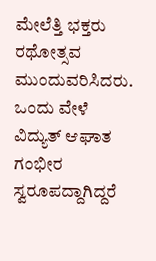ಮೇಲೆತ್ತಿ ಭಕ್ತರು ರಥೋತ್ಸವ ಮುಂದುವರಿಸಿದರು. ಒಂದು ವೇಳೆ ವಿದ್ಯುತ್ ಆಘಾತ ಗಂಭೀರ ಸ್ವರೂಪದ್ದಾಗಿದ್ದರೆ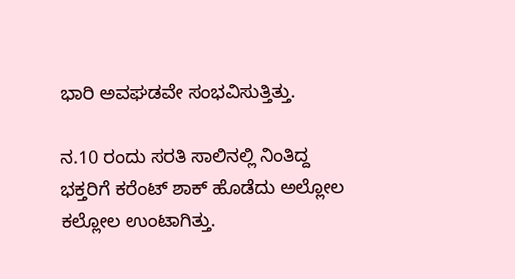ಭಾರಿ ಅವಘಡವೇ ಸಂಭವಿಸುತ್ತಿತ್ತು.

ನ.10 ರಂದು ಸರತಿ ಸಾಲಿನಲ್ಲಿ ನಿಂತಿದ್ದ ಭಕ್ತರಿಗೆ ಕರೆಂಟ್ ಶಾಕ್‌ ಹೊಡೆದು ಅಲ್ಲೋಲ‌ ಕಲ್ಲೋಲ ಉಂಟಾಗಿತ್ತು.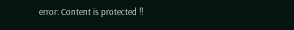error: Content is protected !!